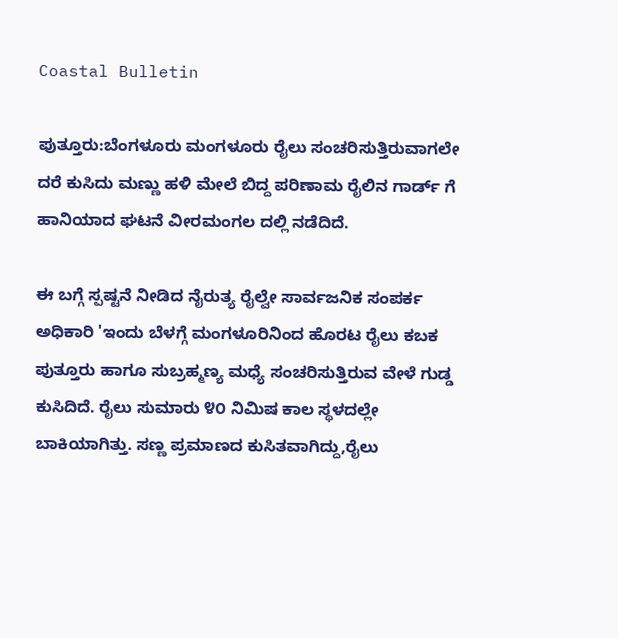Coastal Bulletin

ಪುತ್ತೂರು:ಬೆಂ‌ಗಳೂರು ಮಂಗಳೂರು ರೈಲು ಸಂಚರಿಸುತ್ತಿರುವಾಗಲೇ ದರೆ ಕುಸಿದು ಮಣ್ಣು ಹಳಿ ಮೇಲೆ ಬಿದ್ದ ಪರಿಣಾಮ ರೈಲಿನ ಗಾರ್ಡ್ ಗೆ ಹಾನಿಯಾದ ಘಟನೆ ವೀರಮಂಗಲ ದಲ್ಲಿ ನಡೆದಿದೆ.

ಈ ಬಗ್ಗೆ ಸ್ಪಷ್ಟನೆ ನೀಡಿದ ನೈರುತ್ಯ ರೈಲ್ವೇ ಸಾರ್ವಜನಿಕ ಸಂಪರ್ಕ ಅಧಿಕಾರಿ 'ಇಂದು ಬೆಳಗ್ಗೆ ಮಂಗಳೂರಿನಿಂದ ಹೊರಟ ರೈಲು ಕಬಕ ಪುತ್ತೂರು ಹಾಗೂ ಸುಬ್ರಹ್ಮಣ್ಯ ಮಧ್ಯೆ ಸಂಚರಿಸುತ್ತಿರುವ ವೇಳೆ ಗುಡ್ಡ ಕುಸಿದಿದೆ. ರೈಲು ಸುಮಾರು ೪೦ ನಿಮಿಷ ಕಾಲ ಸ್ಥಳದಲ್ಲೇ ಬಾಕಿಯಾಗಿತ್ತು. ಸಣ್ಣ ಪ್ರಮಾಣದ ಕುಸಿತವಾಗಿದ್ದು,ರೈಲು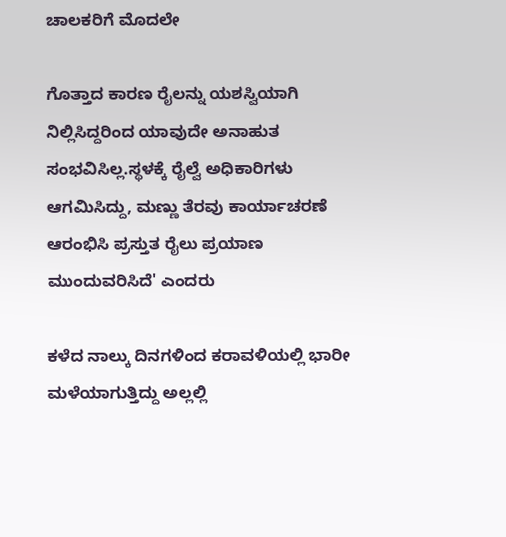ಚಾಲಕರಿಗೆ ಮೊದಲೇ

ಗೊತ್ತಾದ ಕಾರಣ ರೈಲನ್ನು ಯಶಸ್ವಿಯಾಗಿ ನಿಲ್ಲಿಸಿದ್ದರಿಂದ ಯಾವುದೇ ಅನಾಹುತ ಸಂಭವಿಸಿಲ್ಲ.ಸ್ಥಳಕ್ಕೆ ರೈಲ್ವೆ ಅಧಿಕಾರಿಗಳು ಆಗಮಿಸಿದ್ದು, ಮಣ್ಣು ತೆರವು ಕಾರ್ಯಾಚರಣೆ ಆರಂಭಿಸಿ ಪ್ರಸ್ತುತ ರೈಲು ಪ್ರಯಾಣ ಮುಂದುವರಿಸಿದೆ' ಎಂದರು

ಕಳೆದ ನಾಲ್ಕು ದಿನಗಳಿಂದ ಕರಾವಳಿಯಲ್ಲಿ ಭಾರೀ ಮಳೆಯಾಗುತ್ತಿದ್ದು ಅಲ್ಲಲ್ಲಿ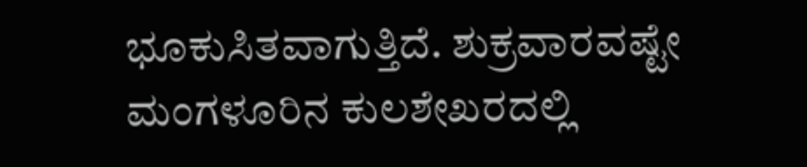ಭೂಕುಸಿತವಾಗುತ್ತಿದೆ. ಶುಕ್ರವಾರವಷ್ಟೇ ಮಂಗಳೂರಿನ ಕುಲಶೇಖರದಲ್ಲಿ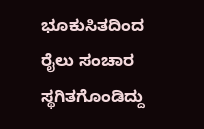ಭೂಕುಸಿತದಿಂದ ರೈಲು ಸಂಚಾರ ಸ್ಥಗಿತಗೊಂಡಿದ್ದು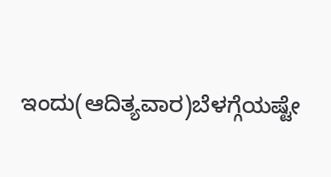ಇಂದು(ಆದಿತ್ಯವಾರ)ಬೆಳಗ್ಗೆಯಷ್ಟೇ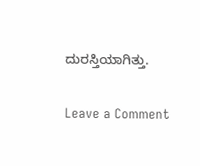ದುರಸ್ತಿಯಾಗಿತ್ತು.

Leave a Comment